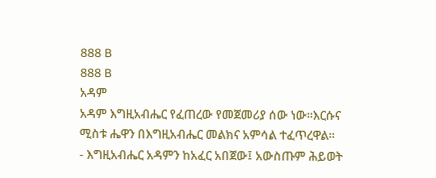888 B
888 B
አዳም
አዳም እግዚአብሔር የፈጠረው የመጀመሪያ ሰው ነው።እርሱና ሚስቱ ሔዋን በእግዚአብሔር መልክና አምሳል ተፈጥረዋል።
- እግዚአብሔር አዳምን ከአፈር አበጀው፤ አውስጡም ሕይወት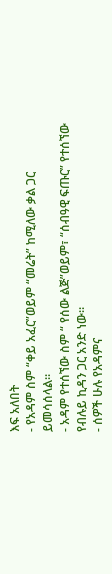እፍ አለበት
- የአዳም ስም “ቀይ አፈር”ወይም “መሬት” ከሚለው ቃል ጋር ይመሳሰላል።
- አዳም የተሰኘው ስም “ የሰው ልጅ”ወይም፣ “ሰብዓዊ ፍጡር” የተሰኘው የብሉይ ኪዳን ጋር አንድ ነው።
- ሰዎች ሁሉ የአዳምና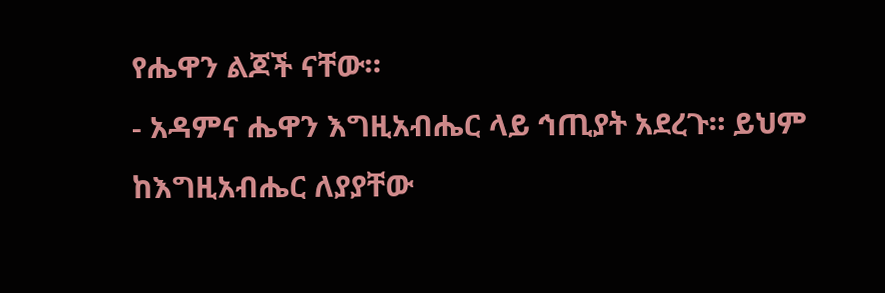የሔዋን ልጆች ናቸው።
- አዳምና ሔዋን እግዚአብሔር ላይ ኅጢያት አደረጉ። ይህም ከእግዚአብሔር ለያያቸው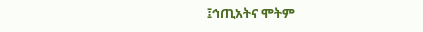፤ኅጢአትና ሞትም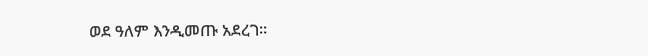ወደ ዓለም እንዲመጡ አደረገ።